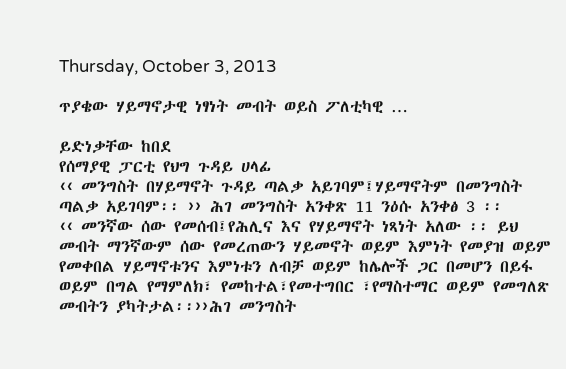Thursday, October 3, 2013

ጥያቄው ሃይማኖታዊ ነፃነት መብት ወይስ ፖለቲካዊ …

ይድነቃቸው ከበደ
የሰማያዊ ፓርቲ የህግ ጉዳይ ሀላፊ
‹‹ መንግስት በሃይማኖት ጉዳይ ጣልቃ አይገባም፤ሃይማኖትም በመንግስት ጣልቃ አይገባም፡፡ ›› ሕገ መንግስት አንቀጽ 11 ንዕሱ አንቀፅ 3 ፡፡
‹‹ መንኛው ሰው የመሰብ፤የሕሊና እና የሃይማኖት ነጻነት አለው ፡፡ ይህ መብት ማንኛውም ሰው የመረጠውን ሃይመኖት ወይም እምነት የመያዝ ወይም የመቀበል ሃይማኖቱንና እምነቱን ለብቻ ወይም ከሌሎች ጋር በመሆን በይፋ ወይም በግል የማምለክ፣ የመከተል፣የመተግበር ፣የማስተማር ወይም የመግለጽ መብትን ያካትታል፡፡››ሕገ መንግስት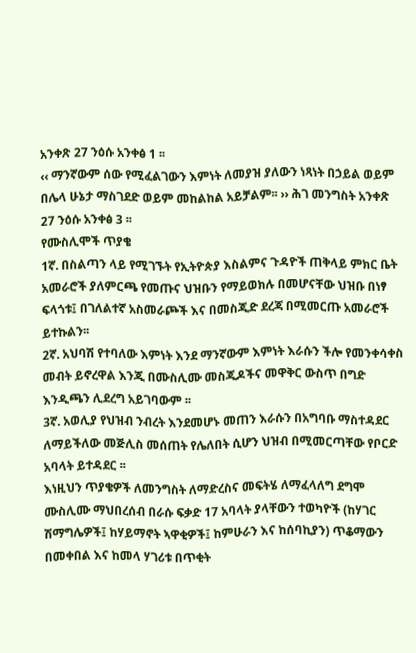አንቀጽ 27 ንዕሱ አንቀፅ 1 ፡፡
‹‹ ማንኛውም ሰው የሚፈልገውን እምነት ለመያዝ ያለውን ነጻነት በኃይል ወይም በሌላ ሁኔታ ማስገደድ ወይም መከልከል አይቻልም፡፡ ›› ሕገ መንግስት አንቀጽ 27 ንዕሱ አንቀፅ 3 ፡፡
የሙስሊሞች ጥያቄ
1ኛ. በስልጣን ላይ የሚገኙት የኢትዮጵያ እስልምና ጉዳዮች ጠቅላይ ምክር ቤት አመራሮች ያለምርጫ የመጡና ህዝቡን የማይወክሉ በመሆናቸው ህዝቡ በነፃ ፍላጎቱ፤ በገለልተኛ አስመራጮች እና በመስጂድ ደረጃ በሚመርጡ አመራሮች ይተኩልን፡፡
2ኛ. አህባሽ የተባለው እምነት እንደ ማንኛውም እምነት እራሱን ችሎ የመንቀሳቀስ መብት ይኖረዋል እንጂ በሙስሊሙ መስጂዶችና መዋቅር ውስጥ በግድ እንዲጫን ሊደረግ አይገባውም ፡፡
3ኛ. አወሊያ የህዝብ ንብረት እንደመሆኑ መጠን እራሱን በአግባቡ ማስተዳደር ለማይችለው መጅሊስ መሰጠት የሌለበት ሲሆን ህዝብ በሚመርጣቸው የቦርድ አባላት ይተዳደር ፡፡
እነዚህን ጥያቄዎች ለመንግስት ለማድረስና መፍትሄ ለማፈላለግ ደግሞ ሙስሊሙ ማህበረሰብ በራሱ ፍቃድ 17 አባላት ያላቸውን ተወካዮች (ከሃገር ሽማግሌዎች፤ ከሃይማኖት ኣዋቂዎች፤ ከምሁራን እና ከሰባኪያን) ጥቆማውን በመቀበል እና ከመላ ሃገሪቱ በጥቂት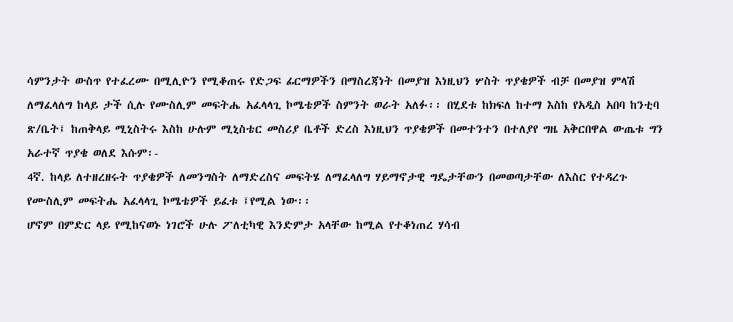ሳምንታት ውስጥ የተፈረሙ በሚሊዮን የሚቆጠሩ የድጋፍ ፊርማዎችን በማስረጃነት በመያዝ እነዚህን ሦስት ጥያቄዎች ብቻ በመያዝ ምላሽ ለማፈላለግ ከላይ ታች ሲሉ የሙስሊም መፍትሔ አፈላላጊ ኮሜቴዎች ስምንት ወራት አለፉ፡፡ በሂደቱ ከክፍለ ከተማ እስከ የአዲስ አበባ ከንቲባ ጽ/ቤት፤ ከጠቅላይ ሚኒስትሩ እስከ ሁሉም ሚኒስቴር መስሪያ ቤቶች ድረስ እነዚህን ጥያቄዎች በመተንተን በተለያየ ግዜ አቅርበዋል ውጤቱ ግን አራተኛ ጥያቄ ወለደ እሱም፡-
4ኛ. ከላይ ለተዘረዘሩት ጥያቄዎች ለመንግስት ለማድረስና መፍትሄ ለማፈላለግ ሃይማኖታዊ ግዴታቸውን በመወጣታቸው ለእስር የተዳረጉ የሙስሊም መፍትሔ አፈላላጊ ኮሜቴዎች ይፈቱ ፤የሚል ነው፡፡
ሆኖም በምድር ላይ የሚከናወኑ ነገሮች ሁሉ ፖለቲካዊ እንድምታ አላቸው ከሚል የተቆነጠረ ሃሳብ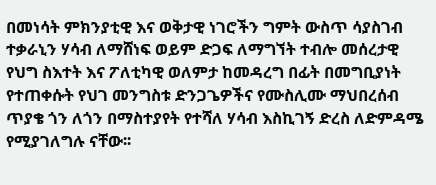በመነሳት ምክንያቲዊ እና ወቅታዊ ነገሮችን ግምት ውስጥ ሳያስገብ ተቃራኒን ሃሳብ ለማሸነፍ ወይም ድጋፍ ለማግኘት ተብሎ መሰረታዊ የህግ ስእተት እና ፖለቲካዊ ወለምታ ከመዳረግ በፊት በመግቢያነት የተጠቀሱት የህገ መንግስቱ ድንጋጌዎችና የሙስሊሙ ማህበረሰብ ጥያቄ ጎን ለጎን በማስተያየት የተሻለ ሃሳብ እስኪገኝ ድረስ ለድምዳሜ የሚያገለግሉ ናቸው፡፡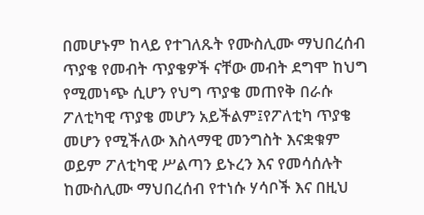በመሆኑም ከላይ የተገለጹት የሙስሊሙ ማህበረሰብ ጥያቄ የመብት ጥያቄዎች ናቸው መብት ደግሞ ከህግ የሚመነጭ ሲሆን የህግ ጥያቄ መጠየቅ በራሱ ፖለቲካዊ ጥያቄ መሆን አይችልም፤የፖለቲካ ጥያቄ መሆን የሚችለው እስላማዊ መንግስት እናቋቁም ወይም ፖለቲካዊ ሥልጣን ይኑረን እና የመሳሰሉት ከሙስሊሙ ማህበረሰብ የተነሱ ሃሳቦች እና በዚህ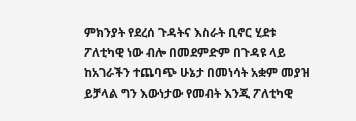ምክንያት የደረሰ ጉዳትና እስራት ቢኖር ሂደቱ ፖለቲካዊ ነው ብሎ በመደምድም በጉዳዩ ላይ ከአገራችን ተጨባጭ ሁኔታ በመነሳት አቋም መያዝ ይቻላል ግን እውነታው የመብት እንጂ ፖለቲካዊ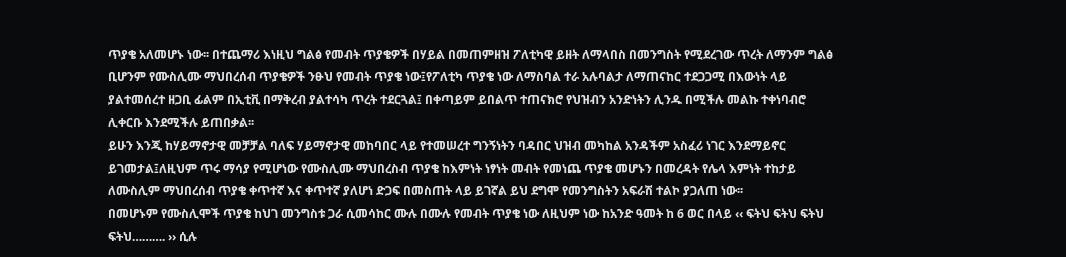ጥያቄ አለመሆኑ ነው፡፡ በተጨማሪ እነዚህ ግልፅ የመብት ጥያቄዎች በሃይል በመጠምዘዝ ፖለቲካዊ ይዘት ለማላበስ በመንግስት የሚደረገው ጥረት ለማንም ግልፅ ቢሆንም የሙስሊሙ ማህበረሰብ ጥያቄዎች ንፁህ የመብት ጥያቄ ነው፤የፖለቲካ ጥያቄ ነው ለማስባል ተራ አሉባልታ ለማጠናከር ተደጋጋሚ በእውነት ላይ ያልተመሰረተ ዘጋቢ ፊልም በኢቲቪ በማቅረብ ያልተሳካ ጥረት ተደርጓል፤ በቀጣይም ይበልጥ ተጠናክሮ የህዝብን አንድነትን ሊንዱ በሚችሉ መልኩ ተቀነባብሮ ሊቀርቡ እንደሚችሉ ይጠበቃል፡፡
ይሁን እንጂ ከሃይማኖታዊ መቻቻል ባለፍ ሃይማኖታዊ መከባበር ላይ የተመሠረተ ግንኝነትን ባዳበር ህዝብ መካከል አንዳችም አስፈሪ ነገር እንደማይኖር ይገመታል፤ለዚህም ጥሩ ማሳያ የሚሆነው የሙስሊሙ ማህበረስብ ጥያቄ ከእምነት ነፃነት መብት የመነጨ ጥያቄ መሆኑን በመረዳት የሌላ እምነት ተከታይ ለሙስሊም ማህበረሰብ ጥያቄ ቀጥተኛ እና ቀጥተኛ ያለሆነ ድጋፍ በመስጠት ላይ ይገኛል ይህ ደግሞ የመንግስትን አፍራሽ ተልኮ ያጋለጠ ነው፡፡
በመሆኑም የሙስሊሞች ጥያቄ ከህገ መንግስቱ ጋራ ሲመሳከር ሙሉ በሙሉ የመብት ጥያቄ ነው ለዚህም ነው ከአንድ ዓመት ከ 6 ወር በላይ ‹‹ ፍትህ ፍትህ ፍትህ ፍትህ………. ›› ሲሉ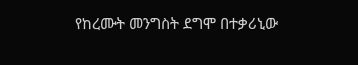የከረሙት መንግስት ደግሞ በተቃሪኒው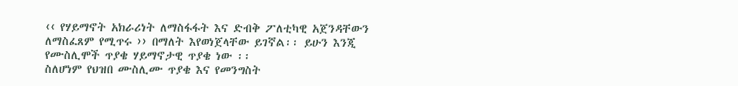‹‹ የሃይማኖት አክራሪነት ለማስፋፋት እና ድብቅ ፖለቲካዊ አጀንዳቸውን ለማስፈጸም የሚጥሩ ›› በማለት እየወነጀላቸው ይገኛል፡፡ ይሁን እንጂ የሙስሊሞች ጥያቄ ሃይማኖታዊ ጥያቄ ነው ፡፡
ስለሆነም የህዝበ ሙስሊሙ ጥያቄ እና የመንግስት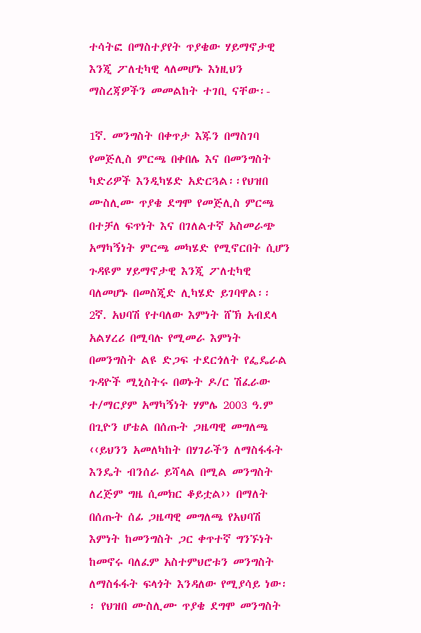ተሳትፎ በማስተያየት ጥያቄው ሃይማኖታዊ እንጂ ፖለቲካዊ ላለመሆኑ እነዚህን ማስረጃዎችን መመልከት ተገቢ ናቸው፡-

1ኛ. መንግስት በቀጥታ እጁን በማስገባ የመጅሊስ ምርጫ በቀበሌ እና በመንግስት ካድሪዎች እንዲካሄድ አድርጓል፡፡የህዝበ ሙስሊሙ ጥያቄ ደግሞ የመጅሊስ ምርጫ በተቻለ ፍጥነት እና በገለልተኛ አስመራጭ አማካኝነት ምርጫ መካሄድ የሚኖርበት ሲሆን ጉዳዩም ሃይማኖታዊ እንጂ ፖለቲካዊ ባለመሆኑ በመስጂድ ሊካሄድ ይገባዋል፡፡
2ኛ. አህባሽ የተባለው እምነት ሸኽ አብደላ አልሃረሪ በሚባሉ የሚመራ እምነት በመንግስት ልዩ ድጋፍ ተደርጎለት የፌዴራል ጉዳዮች ሚኒስትሩ በወኑት ዶ/ር ሽፈራው ተ/ማርያም አማካኝነት ሃምሌ 2003 ዓ.ም በጊዮን ሆቴል በሰጡት ጋዜጣዊ መግለጫ ‹‹ይህንን አመለካከት በሃገራችን ለማስፋፋት እንዴት ብንሰራ ይሻላል በሚል መንግስት ለረጅም ግዜ ሲመክር ቆይቷል›› በማለት በሰጡት ሰፊ ጋዜጣዊ መግለጫ የአህባሽ እምነት ከመንግስት ጋር ቀጥተኛ ግንኙነት ከመኖሩ ባለፈም አስተምህሮቱን መንግስት ለማስፋፋት ፍላጎት እንዳለው የሚያሳይ ነው፡፡ የህዝበ ሙስሊሙ ጥያቄ ደግሞ መንግስት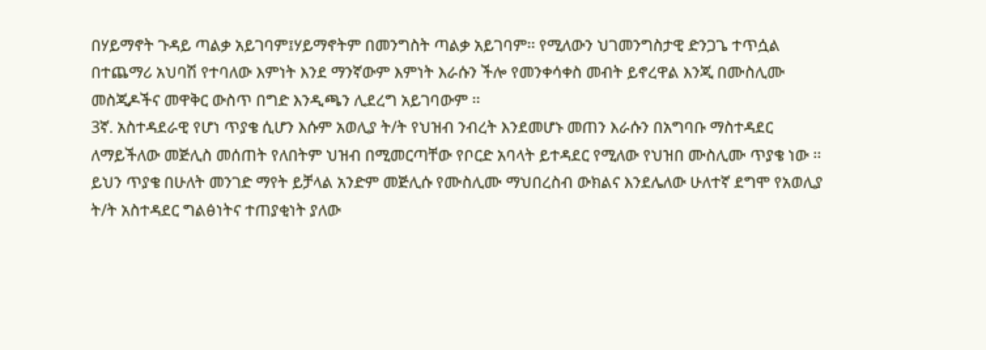በሃይማኖት ጉዳይ ጣልቃ አይገባም፤ሃይማኖትም በመንግስት ጣልቃ አይገባም፡፡ የሚለውን ህገመንግስታዊ ድንጋጌ ተጥሷል በተጨማሪ አህባሽ የተባለው እምነት እንደ ማንኛውም እምነት እራሱን ችሎ የመንቀሳቀስ መብት ይኖረዋል እንጂ በሙስሊሙ መስጂዶችና መዋቅር ውስጥ በግድ እንዲጫን ሊደረግ አይገባውም ፡፡
3ኛ. አስተዳደራዊ የሆነ ጥያቄ ሲሆን እሱም አወሊያ ት/ት የህዝብ ንብረት እንደመሆኑ መጠን እራሱን በአግባቡ ማስተዳደር ለማይችለው መጅሊስ መሰጠት የለበትም ህዝብ በሚመርጣቸው የቦርድ አባላት ይተዳደር የሚለው የህዝበ ሙስሊሙ ጥያቄ ነው ፡፡ ይህን ጥያቄ በሁለት መንገድ ማየት ይቻላል አንድም መጅሊሱ የሙስሊሙ ማህበረስብ ውክልና እንደሌለው ሁለተኛ ደግሞ የአወሊያ ት/ት አስተዳደር ግልፅነትና ተጠያቂነት ያለው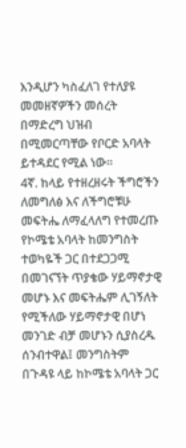እንዲሆን ካስፈለገ የተለያዩ መመዘኛዎችን መሰረት በማድረግ ህዝብ በሚመርጣቸው የቦርድ አባላት ይተዳደር የሚል ነው፡፡
4ኛ. ከላይ የተዘረዘሩት ችግሮችን ለመግለፅ እና ለችግሮቹሁ መፍትሔ ለማፈላለግ የተመረጡ የኮሜቴ አባላት ከመንግስት ተወካዬች ጋር በተደጋጋሚ በመገናኘት ጥያቄው ሃይማኖታዊ መሆኑ እና መፍትሔም ሊገኝለት የሚችለው ሃይማኖታዊ በሆነ መንገድ ብቻ መሆኑን ሲያስረዱ ሰንብተዋል፤ መንግስትም በጉዳዩ ላይ ከኮሜቴ አባላት ጋር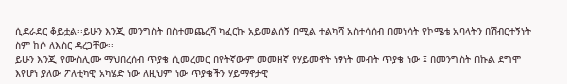ሲደራደር ቆይቷል፡፡ይሁን እንጂ መንግስት በስተመጨረሻ ካፈርኩ አይመልሰኝ በሚል ተልካሻ አስተሳሰብ በመነሳት የኮሜቴ አባላትን በሽብርተኝነት ስም ከሶ ለእስር ዳረጋቸው፡፡
ይሁን እንጂ የሙስሊሙ ማህበረሰብ ጥያቄ ሲመረመር በየትኛውም መመዘኛ የሃይመኖት ነፃነት መብት ጥያቄ ነው ፤ በመንግስት በኩል ደግሞ እየሆነ ያለው ፖለቲካዊ አካሄድ ነው ለዚህም ነው ጥያቄችን ሃይማኖታዊ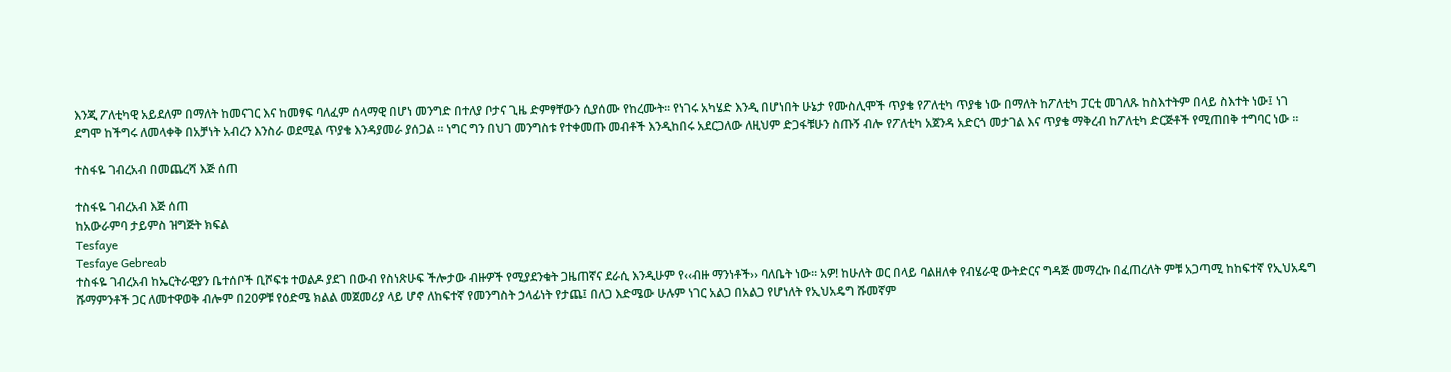እንጂ ፖለቲካዊ አይደለም በማለት ከመናገር እና ከመፃፍ ባለፈም ሰላማዊ በሆነ መንግድ በተለያ ቦታና ጊዜ ድምፃቸውን ሲያሰሙ የከረሙት፡፡ የነገሩ አካሄድ እንዲ በሆነበት ሁኔታ የሙስሊሞች ጥያቄ የፖለቲካ ጥያቄ ነው በማለት ከፖለቲካ ፓርቲ መገለጹ ከስእተትም በላይ ስእተት ነው፤ ነገ ደግሞ ከችግሩ ለመላቀቅ በአቻነት አብረን እንስራ ወደሚል ጥያቄ እንዳያመራ ያሰጋል ፡፡ ነግር ግን በህገ መንግስቱ የተቀመጡ መብቶች እንዲከበሩ አደርጋለው ለዚህም ድጋፋቹሁን ስጡኝ ብሎ የፖለቲካ አጀንዳ አድርጎ መታገል እና ጥያቄ ማቅረብ ከፖለቲካ ድርጅቶች የሚጠበቅ ተግባር ነው ፡፡

ተስፋዬ ገብረአብ በመጨረሻ እጅ ሰጠ

ተስፋዬ ገብረአብ እጅ ሰጠ
ከአውራምባ ታይምስ ዝግጅት ክፍል
Tesfaye
Tesfaye Gebreab
ተስፋዬ ገብረአብ ከኤርትራዊያን ቤተሰቦች ቢሾፍቱ ተወልዶ ያደገ በውብ የስነጽሁፍ ችሎታው ብዙዎች የሚያደንቁት ጋዜጠኛና ደራሲ እንዲሁም የ‹‹ብዙ ማንነቶች›› ባለቤት ነው፡፡ አዎ! ከሁለት ወር በላይ ባልዘለቀ የብሄራዊ ውትድርና ግዳጅ መማረኩ በፈጠረለት ምቹ አጋጣሚ ከከፍተኛ የኢህአዴግ ሹማምንቶች ጋር ለመተዋወቅ ብሎም በ20ዎቹ የዕድሜ ክልል መጀመሪያ ላይ ሆኖ ለከፍተኛ የመንግስት ኃላፊነት የታጨ፤ በለጋ እድሜው ሁሉም ነገር አልጋ በአልጋ የሆነለት የኢህአዴግ ሹመኛም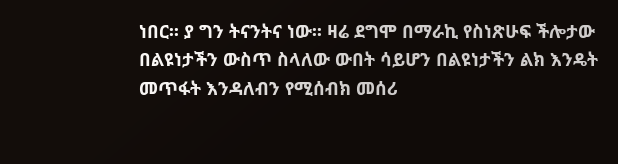ነበር፡፡ ያ ግን ትናንትና ነው፡፡ ዛሬ ደግሞ በማራኪ የስነጽሁፍ ችሎታው በልዩነታችን ውስጥ ስላለው ውበት ሳይሆን በልዩነታችን ልክ እንዴት መጥፋት እንዳለብን የሚሰብክ መሰሪ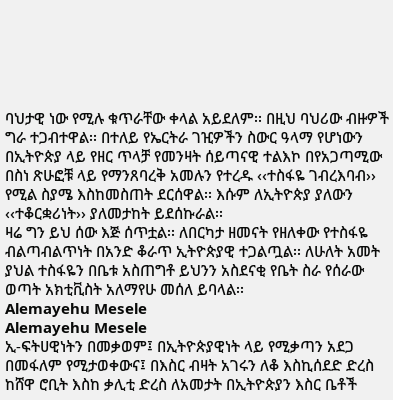ባህታዊ ነው የሚሉ ቁጥራቸው ቀላል አይደለም፡፡ በዚህ ባህሪው ብዙዎች ግራ ተጋብተዋል፡፡ በተለይ የኤርትራ ገዢዎችን ስውር ዓላማ የሆነውን በኢትዮጵያ ላይ የዘር ጥላቻ የመንዛት ሰይጣናዊ ተልእኮ በየአጋጣሚው በስነ ጽሁፎቹ ላይ የማንጸባረቅ አመሉን የተረዱ ‹‹ተስፋዬ ገብረእባብ›› የሚል ስያሜ እስከመስጠት ደርሰዋል፡፡ እሱም ለኢትዮጵያ ያለውን ‹‹ተቆርቋሪነት›› ያለመታከት ይደሰኩራል፡፡
ዛሬ ግን ይህ ሰው እጅ ሰጥቷል፡፡ ለበርካታ ዘመናት የዘለቀው የተስፋዬ ብልጣብልጥነት በአንድ ቆራጥ ኢትዮጵያዊ ተጋልጧል፡፡ ለሁለት አመት ያህል ተስፋዬን በቤቱ አስጠግቶ ይህንን አስደናቂ የቤት ስራ የሰራው ወጣት አክቲቪስት አለማየሁ መሰለ ይባላል፡፡
Alemayehu Mesele
Alemayehu Mesele
ኢ-ፍትሀዊነትን በመቃወም፤ በኢትዮጵያዊነት ላይ የሚቃጣን አደጋ በመፋለም የሚታወቀውና፤ በእስር ብዛት አገሩን ለቆ እስኪሰደድ ድረስ ከሸዋ ሮቢት እስከ ቃሊቲ ድረስ ለአመታት በኢትዮጵያን እስር ቤቶች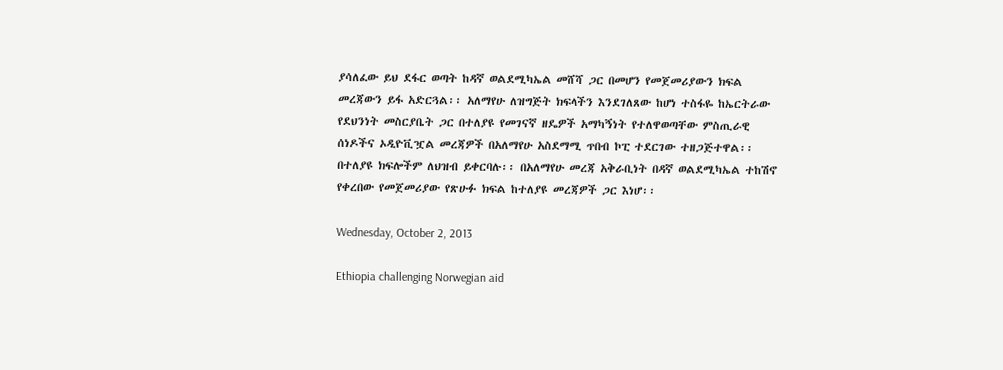ያሳለፈው ይህ ደፋር ወጣት ከዳኛ ወልደሚካኤል መሸሻ ጋር በመሆን የመጀመሪያውን ክፍል መረጃውን ይፋ አድርጓል፡፡ አለማየሁ ለዝግጅት ክፍላችን እንደገለጸው ከሆነ ተስፋዬ ከኤርትራው የደህንነት መስርያቤት ጋር በተለያዩ የመገናኛ ዘዴዎች አማካኝነት የተለዋወጣቸው ምስጢራዊ ሰነዶችና ኦዲዮቪዧል መረጃዎች በአለማየሁ አስደማሚ ጥበብ ኮፒ ተደርገው ተዘጋጅተዋል፡፡ በተለያዩ ክፍሎችም ለህዝብ ይቀርባሉ፡፡ በአለማየሁ መረጃ አቅራቢነት በዳኛ ወልደሚካኤል ተከሽኖ የቀረበው የመጀመሪያው የጽሁፉ ክፍል ከተለያዩ መረጃዎች ጋር እነሆ፡፡

Wednesday, October 2, 2013

Ethiopia challenging Norwegian aid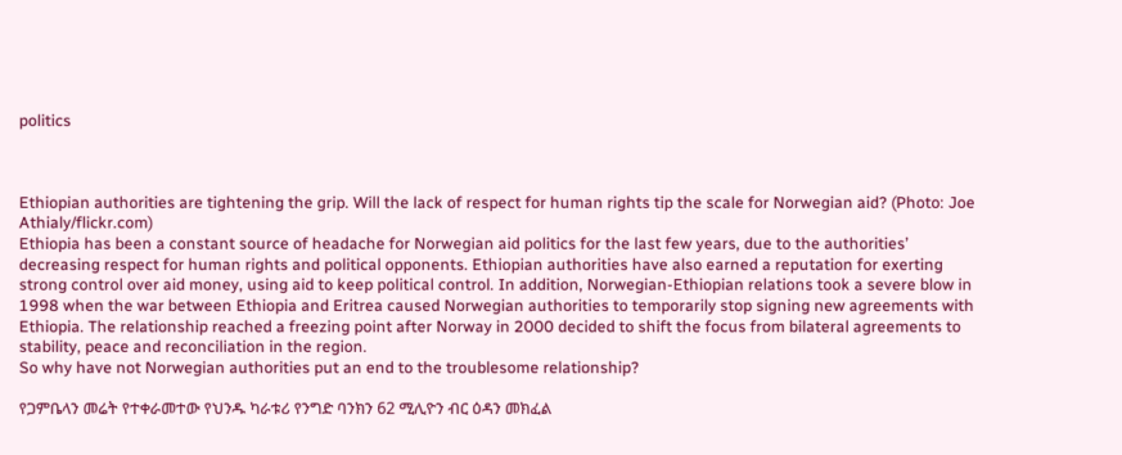politics



Ethiopian authorities are tightening the grip. Will the lack of respect for human rights tip the scale for Norwegian aid? (Photo: Joe Athialy/flickr.com)
Ethiopia has been a constant source of headache for Norwegian aid politics for the last few years, due to the authorities’ decreasing respect for human rights and political opponents. Ethiopian authorities have also earned a reputation for exerting strong control over aid money, using aid to keep political control. In addition, Norwegian-Ethiopian relations took a severe blow in 1998 when the war between Ethiopia and Eritrea caused Norwegian authorities to temporarily stop signing new agreements with Ethiopia. The relationship reached a freezing point after Norway in 2000 decided to shift the focus from bilateral agreements to stability, peace and reconciliation in the region.
So why have not Norwegian authorities put an end to the troublesome relationship?

የጋምቤላን መሬት የተቀራመተው የህንዱ ካራቱሪ የንግድ ባንክን 62 ሚሊዮን ብር ዕዳን መክፈል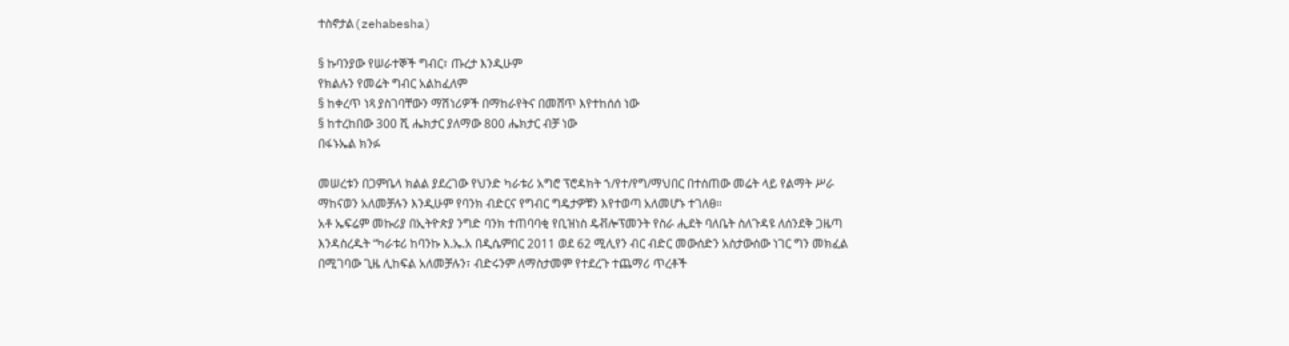ተስኖታል(zehabesha)

§ ኩባንያው የሠራተኞች ግብር፣ ጡረታ እንዲሁም
የክልሉን የመሬት ግብር አልከፈለም
§ ከቀረጥ ነጻ ያስገባቸውን ማሽነሪዎች በማከራየትና በመሸጥ እየተከሰሰ ነው
§ ከተረከበው 300 ሺ ሔክታር ያለማው 800 ሔክታር ብቻ ነው
በፋኑኤል ክንፉ

መሠረቱን በጋምቤላ ክልል ያደረገው የህንድ ካራቱሪ አግሮ ፕሮዳክት ኀ/የተ/የግ/ማህበር በተሰጠው መሬት ላይ የልማት ሥራ ማከናወን አለመቻሉን እንዲሁም የባንክ ብድርና የግብር ግዴታዎቹን እየተወጣ አለመሆኑ ተገለፀ።
አቶ ኤፍሬም መኩሪያ በኢትዮጵያ ንግድ ባንክ ተጠባባቂ የቢዝነስ ዴቭሎፕመንት የስራ ሒደት ባለቤት ስለጉዳዩ ለሰንደቅ ጋዜጣ እንዳስረዱት “ካራቱሪ ከባንኩ እ.ኤ.አ በዲሴምበር 2011 ወደ 62 ሚሊየን ብር ብድር መውሰድን አስታውሰው ነገር ግን መክፈል በሚገባው ጊዜ ሊከፍል አለመቻሉን፣ ብድሩንም ለማስታመም የተደረጉ ተጨማሪ ጥረቶች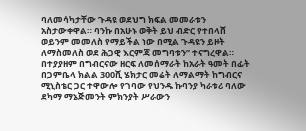ባለመሳካታቸው ጉዳዩ ወደህግ ክፍል መመራቱን አስታውቀዋል። ባንኩ በአሁኑ ወቅት ይህ ብድር የተበላሸ ወይንም መመለስ የማይችል ነው በሚል ጉዳዩን ይዞት ለማስመለስ ወደ ሕጋዊ እርምጃ መግባቱን” ተናግረዋል።
በተያያዘም በግብርናው ዘርፍ ለመሰማራት ከአራት ዓመት በፊት በጋምቤላ ክልል 300ሺ ሄክታር መሬት ለማልማት ከግብርና ሚኒስቴር ጋር ተዋውሎ የገባው የህንዱ ኩባንያ ካራቱሪ ባለው ደካማ ማኔጅመንት ምክንያት ሥራውን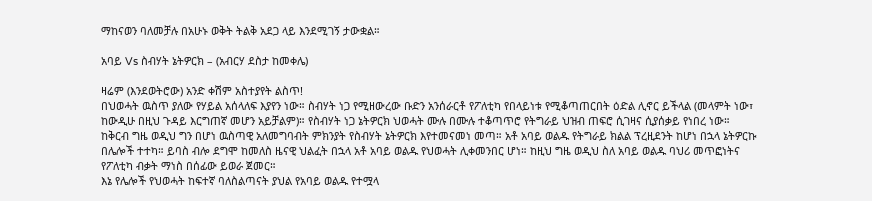ማከናወን ባለመቻሉ በአሁኑ ወቅት ትልቅ አደጋ ላይ እንደሚገኝ ታውቋል።

አባይ Vs ስብሃት ኔትዎርክ – (አብርሃ ደስታ ከመቀሌ)

ዛሬም (እንደወትሮው) አንድ ቀሽም አስተያየት ልስጥ!
በህወሓት ዉስጥ ያለው የሃይል አሰላለፍ እያየን ነው። ስብሃት ነጋ የሚዘውረው ቡድን አንሰራርቶ የፖለቲካ የበላይነቱ የሚቆጣጠርበት ዕድል ሊኖር ይችላል (መላምት ነው፣ ከውዲሁ በዚህ ጉዳይ እርግጠኛ መሆን አይቻልም)። የስብሃት ነጋ ኔትዎርክ ህወሓት ሙሉ በሙሉ ተቆጣጥሮ የትግራይ ህዝብ ጠፍሮ ሲገዛና ሲያሰቃይ የነበረ ነው።
ከቅርብ ግዜ ወዲህ ግን በሆነ ዉስጣዊ አለመግባብት ምክንያት የስብሃት ኔትዎርክ እየተመናመነ መጣ። አቶ አባይ ወልዱ የትግራይ ክልል ፕረዚደንት ከሆነ በኋላ ኔትዎርኩ በሌሎች ተተካ። ይባስ ብሎ ደግሞ ከመለስ ዜናዊ ህልፈት በኋላ አቶ አባይ ወልዱ የህወሓት ሊቀመንበር ሆነ። ከዚህ ግዜ ወዲህ ስለ አባይ ወልዱ ባህሪ መጥፎነትና የፖለቲካ ብቃት ማነስ በሰፊው ይወራ ጀመር።
እኔ የሌሎች የህወሓት ከፍተኛ ባለስልጣናት ያህል የአባይ ወልዱ የተሟላ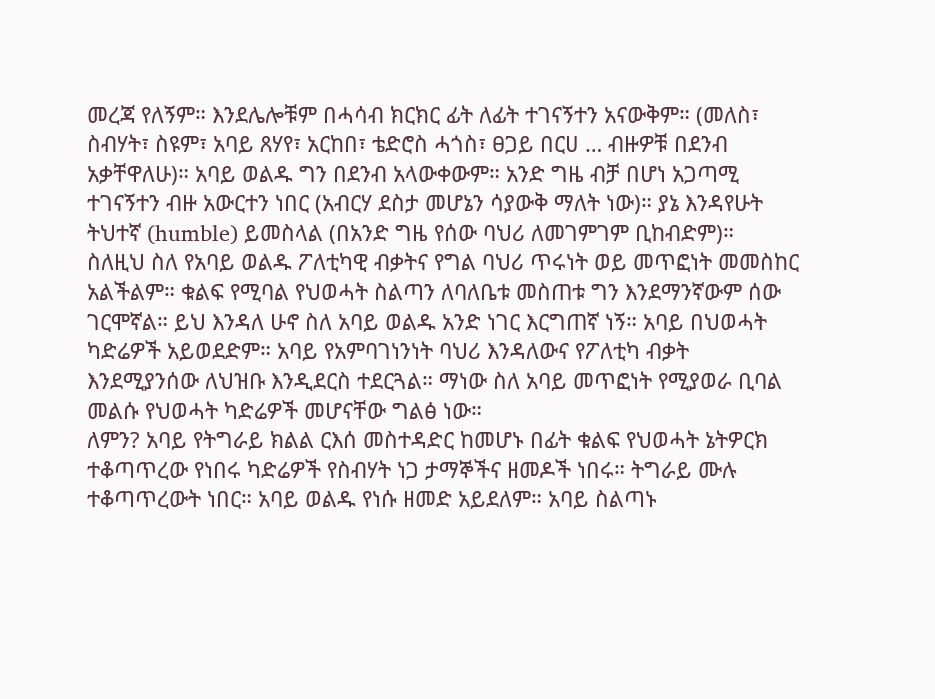መረጃ የለኝም። እንደሌሎቹም በሓሳብ ክርክር ፊት ለፊት ተገናኝተን አናውቅም። (መለስ፣ ስብሃት፣ ስዩም፣ አባይ ጸሃየ፣ አርከበ፣ ቴድሮስ ሓጎስ፣ ፀጋይ በርሀ … ብዙዎቹ በደንብ አቃቸዋለሁ)። አባይ ወልዱ ግን በደንብ አላውቀውም። አንድ ግዜ ብቻ በሆነ አጋጣሚ ተገናኝተን ብዙ አውርተን ነበር (አብርሃ ደስታ መሆኔን ሳያውቅ ማለት ነው)። ያኔ እንዳየሁት ትህተኛ (humble) ይመስላል (በአንድ ግዜ የሰው ባህሪ ለመገምገም ቢከብድም)።
ስለዚህ ስለ የአባይ ወልዱ ፖለቲካዊ ብቃትና የግል ባህሪ ጥሩነት ወይ መጥፎነት መመስከር አልችልም። ቁልፍ የሚባል የህወሓት ስልጣን ለባለቤቱ መስጠቱ ግን እንደማንኛውም ሰው ገርሞኛል። ይህ እንዳለ ሁኖ ስለ አባይ ወልዱ አንድ ነገር እርግጠኛ ነኝ። አባይ በህወሓት ካድሬዎች አይወደድም። አባይ የአምባገነንነት ባህሪ እንዳለውና የፖለቲካ ብቃት እንደሚያንሰው ለህዝቡ እንዲደርስ ተደርጓል። ማነው ስለ አባይ መጥፎነት የሚያወራ ቢባል መልሱ የህወሓት ካድሬዎች መሆናቸው ግልፅ ነው።
ለምን? አባይ የትግራይ ክልል ርእሰ መስተዳድር ከመሆኑ በፊት ቁልፍ የህወሓት ኔትዎርክ ተቆጣጥረው የነበሩ ካድሬዎች የስብሃት ነጋ ታማኞችና ዘመዶች ነበሩ። ትግራይ ሙሉ ተቆጣጥረውት ነበር። አባይ ወልዱ የነሱ ዘመድ አይደለም። አባይ ስልጣኑ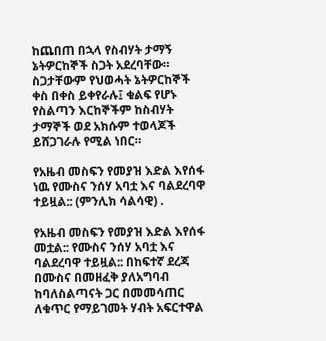ከጨበጠ በኋላ የስብሃት ታማኝ ኔትዎርከኞች ስጋት አደረባቸው። ስጋታቸውም የህወሓት ኔትዎርከኞች ቀስ በቀስ ይቀየራሉ፤ ቁልፍ የሆኑ የስልጣን እርከኞችም ከስብሃት ታማኞች ወደ አክሱም ተወላጆች ይሸጋገራሉ የሚል ነበር።

የአዜብ መስፍን የመያዝ እድል እየሰፋ ነዉ የሙስና ንሰሃ አባቷ እና ባልደረባዋ ተይዟል:: (ምንሊክ ሳልሳዊ) .

የአዜብ መስፍን የመያዝ እድል እየሰፋ መቷል:: የሙስና ንሰሃ አባቷ እና ባልደረባዋ ተይዟል:: በከፍተኛ ደረጃ በሙስና በመዘፈቅ ያለአግባብ ከባለስልጣናት ጋር በመመሳጠር ለቁጥር የማይገመት ሃብት አፍርተዋል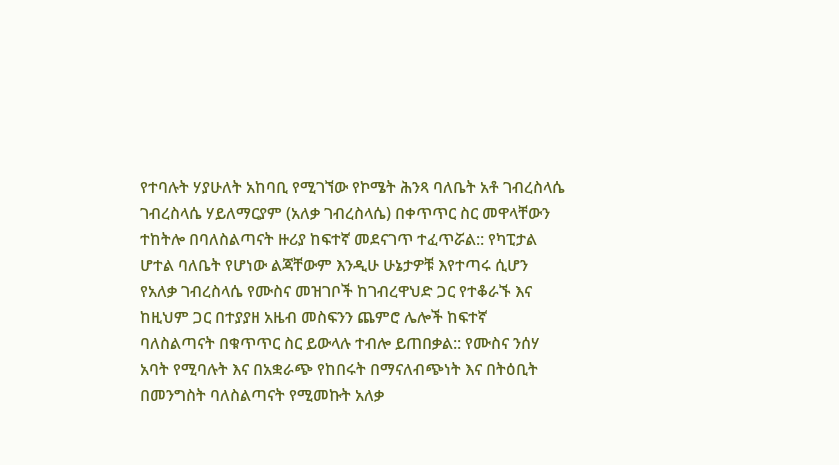የተባሉት ሃያሁለት አከባቢ የሚገኘው የኮሜት ሕንጻ ባለቤት አቶ ገብረስላሴ ገብረስላሴ ሃይለማርያም (አለቃ ገብረስላሴ) በቀጥጥር ስር መዋላቸውን ተከትሎ በባለስልጣናት ዙሪያ ከፍተኛ መደናገጥ ተፈጥሯል:: የካፒታል ሆተል ባለቤት የሆነው ልጃቸውም እንዲሁ ሁኔታዎቹ እየተጣሩ ሲሆን የአለቃ ገብረስላሴ የሙስና መዝገቦች ከገብረዋህድ ጋር የተቆራኙ እና ከዚህም ጋር በተያያዘ አዜብ መስፍንን ጨምሮ ሌሎች ከፍተኛ ባለስልጣናት በቁጥጥር ስር ይውላሉ ተብሎ ይጠበቃል:: የሙስና ንሰሃ አባት የሚባሉት እና በአቋራጭ የከበሩት በማናለብጭነት እና በትዕቢት በመንግስት ባለስልጣናት የሚመኩት አለቃ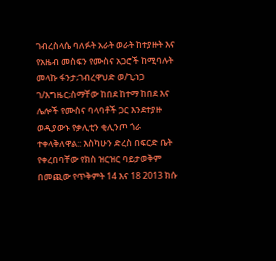ገብረስላሴ ባለፉት አራት ወራት ከተያዙት እና የአዜብ መስፍን የሙስና አጋሮች ከሚባሉት መላኩ ፋንታ;ገብረዋህድ ወ/ጊ;ነጋ ገ/እግዜር;ስማቸው ከበደ ከተማ ከበደ እና ሌሎች የሙስና ባላባቶች ጋር እንደተያዙ ወዲያውኑ የቃሊቲን ቂሊንጦ ጎራ ተቀላቅለዋል:: እስካሁን ድረስ በፍርድ ቤት የቀረበባቸው የክስ ዝርዝር ባይታወቅም በመጪው የጥቅምት 14 እና 18 2013 ክሱ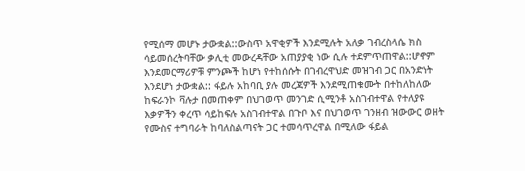የሚሰማ መሆኑ ታውቋል::ውስጥ አዋቂዎች እንደሚሉት አለቃ ገብረስላሴ ክስ ሳይመሰረትባቸው ቃሊቲ መውረዳቸው አጠያያቂ ነው ሲሉ ተደምጥጠዋል::ሆኖም እንደመርማሪዎቹ ምንጮች ከሆነ የተከሰሱት በገብረዋህድ መዝገብ ጋር በአንድነት እንደሆነ ታውቋል:: ፋይሉ አከባቢ ያሉ መረጃዎች እንደሚጠቁሙት በተከለከለው ከፍራንኮ ቫሉታ በመጠቀም በህገወጥ መንገድ ሲሚንቶ አስገብተዋል የተለያዩ እቃዎችን ቀረጥ ሳይከፍሉ አስገብተዋል በጉቦ እና በህገወጥ ገንዘብ ዝውውር ወዘት የሙስና ተግባራት ከባለስልጣናት ጋር ተመሳጥረዋል በሚለው ፋይል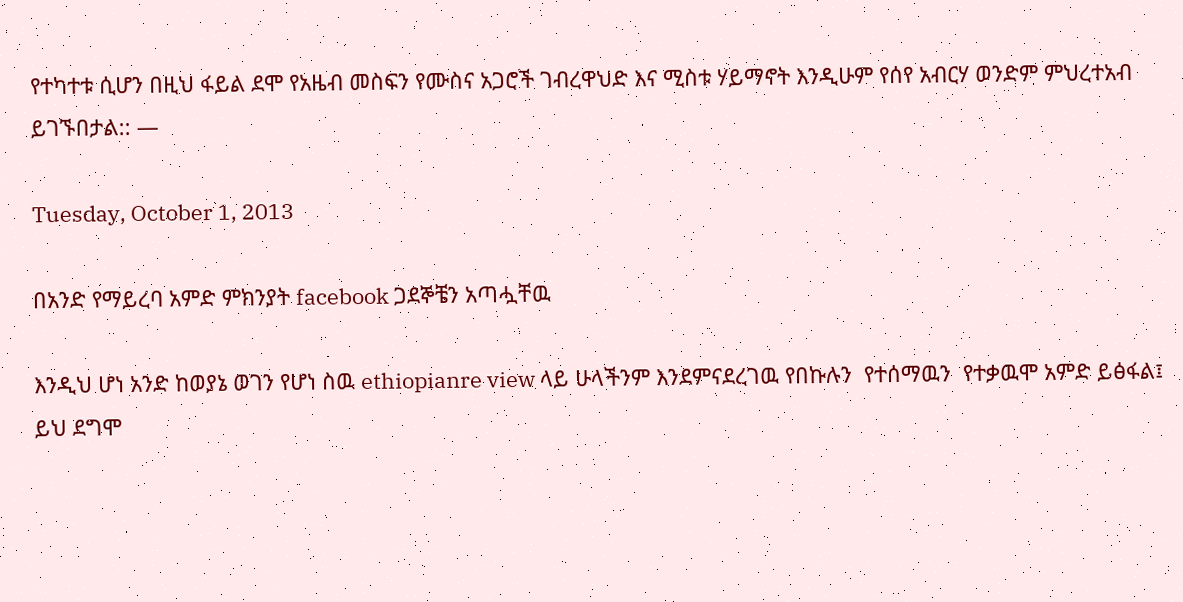የተካተቱ ሲሆን በዚህ ፋይል ደሞ የአዜብ መስፍን የሙስና አጋሮች ገብረዋህድ እና ሚስቱ ሃይማኖት እንዲሁም የሰየ አብርሃ ወንድም ምህረተአብ ይገኙበታል:: —

Tuesday, October 1, 2013

በአንድ የማይረባ አምድ ምክንያት facebook ጋደኞቼን አጣሗቸዉ

እንዲህ ሆነ አንድ ከወያኔ ወገን የሆነ ስዉ ethiopianre view ላይ ሁላችንም እንደምናደረገዉ የበኩሉን  የተሰማዉን  የተቃዉሞ አምድ ይፅፋል፤ ይህ ደግሞ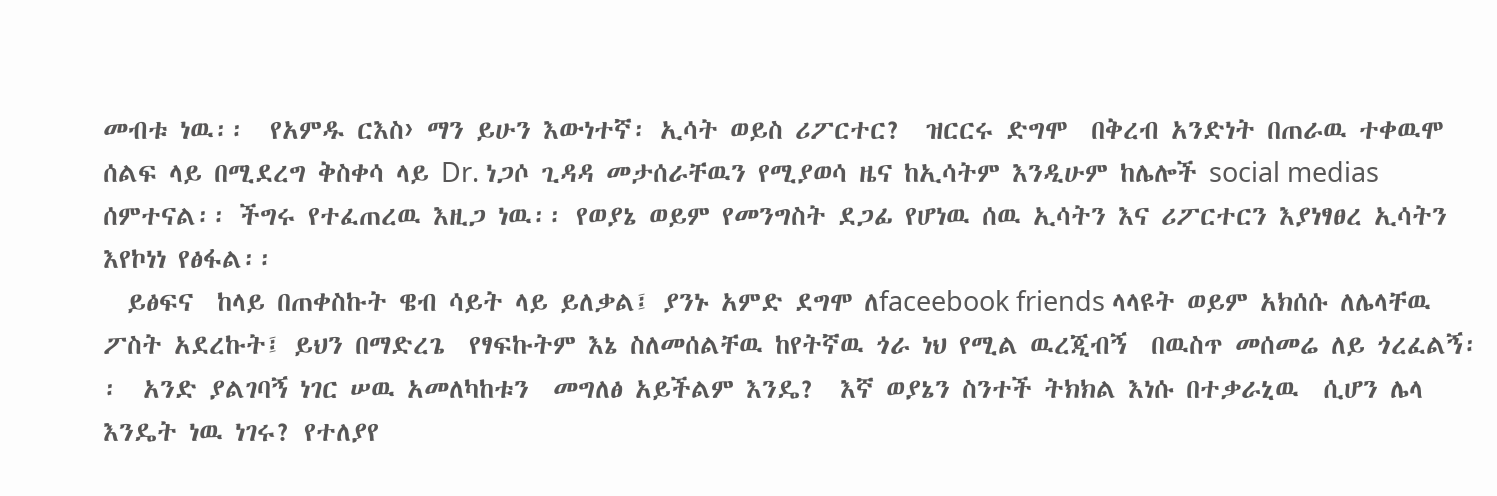መብቱ ነዉ፡፡  የአምዱ ርእስ› ማን ይሁን እውነተኛ፡ ኢሳት ወይስ ሪፖርተር?  ዝርርሩ ድግሞ  በቅረብ አንድነት በጠራዉ ተቀዉሞ ሰልፍ ላይ በሚደረግ ቅስቀሳ ላይ Dr. ነጋሶ ጊዳዳ መታሰራቸዉን የሚያወሳ ዜና ከኢሳትም እንዲሁም ከሌሎች social medias ሰምተናል፡፡ ችግሩ የተፈጠረዉ እዚጋ ነዉ፡፡ የወያኔ ወይም የመንግስት ደጋፊ የሆነዉ ሰዉ ኢሳትን እና ሪፖርተርን እያነፃፀረ ኢሳትን እየኮነነ የፅፋል፡፡
  ይፅፍና  ከላይ በጠቀስኩት ዌብ ሳይት ላይ ይለቃል፤ ያንኑ አምድ ደግሞ ለfaceebook friends ላላዩት ወይም አክሰሱ ለሌላቸዉ ፖስት አደረኩት፤ ይህን በማድረጌ  የፃፍኩትም እኔ ስለመሰልቸዉ ከየትኛዉ ጎራ ነህ የሚል ዉረጂብኝ  በዉስጥ መሰመሬ ለይ ጎረፈልኝ፡፡  አንድ ያልገባኝ ነገር ሠዉ አመለካከቱን  መግለፅ አይችልም እንዴ?  እኛ ወያኔን ስንተች ትክክል እነሱ በተቃራኒዉ  ሲሆን ሌላ እንዴት ነዉ ነገሩ? የተለያየ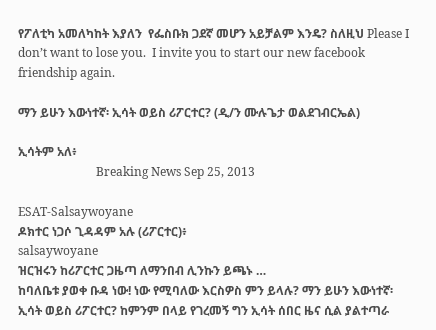የፖለቲካ አመለካከት እያለን  የፌስቡክ ጋደኛ መሆን አይቻልም እንዴ? ስለዚህ Please I don’t want to lose you.  I invite you to start our new facebook friendship again.

ማን ይሁን እውነተኛ፡ ኢሳት ወይስ ሪፖርተር? (ዲ/ን ሙሉጌታ ወልደገብርኤል)

ኢሳትም አለ፥
                          Breaking News Sep 25, 2013

ESAT-Salsaywoyane
ዶክተር ነጋሶ ጊዳዳም አሉ (ሪፖርተር)፥
salsaywoyane
ዝርዝሩን ከሪፖርተር ጋዜጣ ለማንበብ ሊንኩን ይጫኑ …
ከባለቤቱ ያወቀ ቡዳ ነው! ነው የሚባለው እርስዎስ ምን ይላሉ? ማን ይሁን እውነተኛ፡ ኢሳት ወይስ ሪፖርተር? ከምንም በላይ የገረመኝ ግን ኢሳት ሰበር ዜና ሲል ያልተጣራ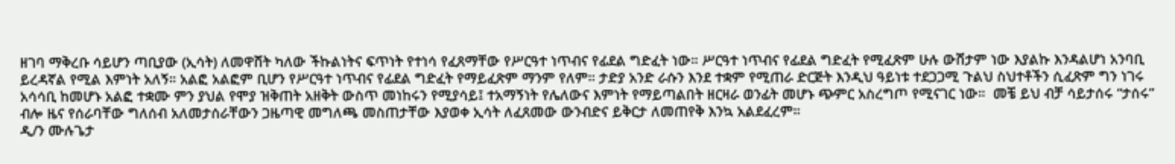ዘገባ ማቅረቡ ሳይሆን ጣቢያው (ኢሳት) ለመዋሸት ካለው ችኩልነትና ፍጥነት የተነሳ የፈጸማቸው የሥርዓተ ነጥብና የፊደል ግድፈት ነው። ሥርዓተ ነጥብና የፊደል ግድፈት የሚፈጽም ሁሉ ውሸታም ነው እያልኩ እንዳልሆነ አንባቢ ይረዳኛል የሚል እምነት አለኝ። አልፎ አልፎም ቢሆን የሥርዓተ ነጥብና የፊደል ግድፈት የማይፈጽም ማንም የለም። ታድያ አንድ ራሱን እንደ ተቋም የሚጠራ ድርጅት እንዲህ ዓይነቱ ተደጋጋሚ ጉልህ ስህተቶችን ሲፈጽም ግን ነገሩ አሳሳቢ ከመሆኑ አልፎ ተቋሙ ምን ያህል የሞያ ዝቅጠት አዘቅት ውስጥ መነከሩን የሚያሳይ፤ ተአማኝነት የሌለውና እምነት የማይጣልበት ዘርዛራ ወንፊት መሆኑ ጭምር አስረግጦ የሚናገር ነው።  መቼ ይህ ብቻ ሳይታሰሩ “ታሰሩ” ብሎ ዜና የሰራባቸው ግለሰብ አለመታሰራቸውን ጋዜጣዊ መግለጫ መስጠታቸው እያወቀ ኢሳት ለፈጸመው ውንብድና ይቅርታ ለመጠየቅ እንኳ አልደፈረም።
ዲ/ን ሙሉጌታ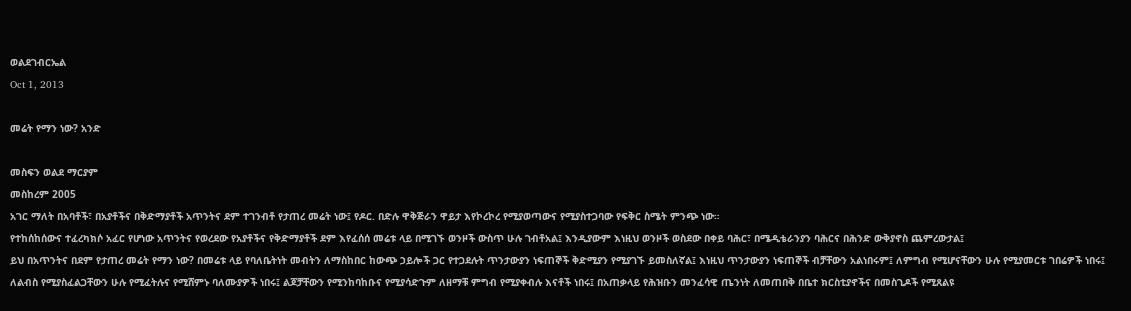ወልደገብርኤል
Oct 1, 2013

መሬት የማን ነው? አንድ

መስፍን ወልደ ማርያም
መስከረም 2005
አገር ማለት በአባቶች፣ በአያቶችና በቅድማያቶች አጥንትና ደም ተገንብቶ የታጠረ መሬት ነው፤ የዶር. በድሉ ዋቅጅራን ዋይታ እየኮረኮረ የሚያወጣውና የሚያስተጋባው የፍቅር ስሜት ምንጭ ነው።
የተከሰከሰውና ተፈረካክሶ አፈር የሆነው አጥንትና የወረደው የአያቶችና የቅድማያቶች ደም እየፈሰሰ መሬቱ ላይ በሚገኙ ወንዞች ውስጥ ሁሉ ገብቶአል፤ እንዲያውም እነዚህ ወንዞች ወስደው በቀይ ባሕር፣ በሜዲቴራንያን ባሕርና በሕንድ ውቅያኖስ ጨምረውታል፤
ይህ በአጥንትና በደም የታጠረ መሬት የማን ነው? በመሬቱ ላይ የባለቤትነት መብትን ለማስከበር ከውጭ ኃይሎች ጋር የተጋደሉት ጥንታውያን ነፍጠኞች ቅድሚያን የሚያገኙ ይመስለኛል፤ እነዚህ ጥንታውያን ነፍጠኞች ብቻቸውን አልነበሩም፤ ለምግብ የሚሆናቸውን ሁሉ የሚያመርቱ ገበሬዎች ነበሩ፤ ለልብስ የሚያስፈልጋቸውን ሁሉ የሚፈትሉና የሚሸምኑ ባለሙያዎች ነበሩ፤ ልጆቻቸውን የሚንከባከቡና የሚያሳድጉም ለዘማቹ ምግብ የሚያቀብሉ እናቶች ነበሩ፤ በአጠቃላይ የሕዝቡን መንፈሳዊ ጤንነት ለመጠበቅ በቤተ ክርስቲያኖችና በመስጊዶች የሚጸልዩ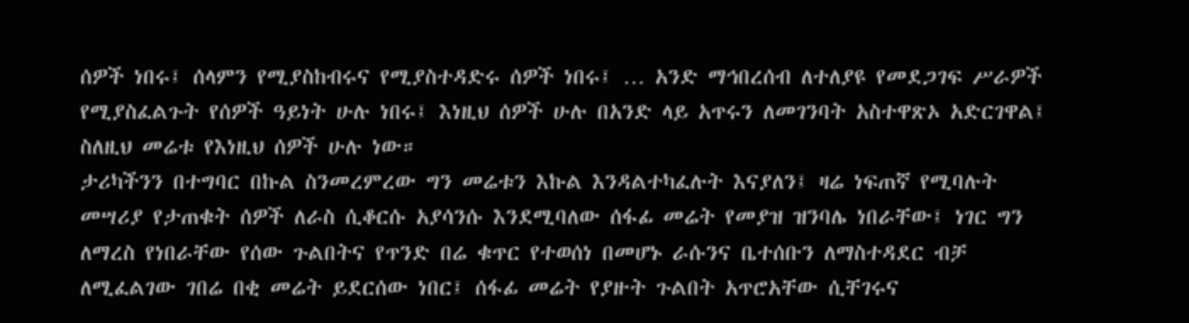ሰዎች ነበሩ፤ ሰላምን የሚያስከብሩና የሚያስተዳድሩ ሰዎች ነበሩ፤ … አንድ ማኅበረሰብ ለተለያዩ የመደጋገፍ ሥራዎች የሚያስፈልጉት የሰዎች ዓይነት ሁሉ ነበሩ፤ እነዚህ ሰዎች ሁሉ በአንድ ላይ አጥሩን ለመገንባት አስተዋጽኦ አድርገዋል፤ ስለዚህ መሬቱ የእነዚህ ሰዎች ሁሉ ነው።
ታሪካችንን በተግባር በኩል ስንመረምረው ግን መሬቱን እኩል እንዳልተካፈሉት እናያለን፤ ዛሬ ነፍጠኛ የሚባሉት መሣሪያ የታጠቁት ሰዎች ለራስ ሲቆርሱ አያሳንሱ እንደሚባለው ሰፋፊ መሬት የመያዝ ዝንባሌ ነበራቸው፤ ነገር ግን ለማረስ የነበራቸው የሰው ጉልበትና የጥንድ በሬ ቁጥር የተወሰነ በመሆኑ ራሱንና ቤተሰቡን ለማስተዳደር ብቻ ለሚፈልገው ገበሬ በቂ መሬት ይደርሰው ነበር፤ ሰፋፊ መሬት የያዙት ጉልበት አጥሮአቸው ሲቸገሩና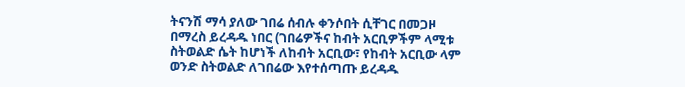ትናንሽ ማሳ ያለው ገበሬ ሰብሉ ቀንሶበት ሲቸገር በመጋዞ በማረስ ይረዳዱ ነበር (ገበሬዎችና ከብት አርቢዎችም ላሚቱ ስትወልድ ሴት ከሆነች ለከብት አርቢው፣ የከብት አርቢው ላም ወንድ ስትወልድ ለገበሬው እየተሰጣጡ ይረዳዱ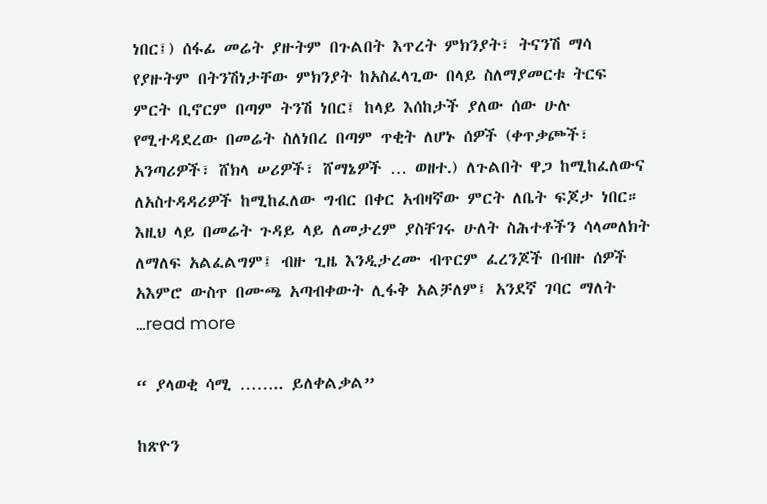ነበር፤) ሰፋፊ መሬት ያዙትም በጉልበት እጥረት ምክንያት፣ ትናንሽ ማሳ የያዙትም በትንሽነታቸው ምክንያት ከአስፈላጊው በላይ ስለማያመርቱ ትርፍ ምርት ቢኖርም በጣም ትንሽ ነበር፤ ከላይ እሰከታች ያለው ሰው ሁሉ የሚተዳደረው በመሬት ስለነበረ በጣም ጥቂት ለሆኑ ሰዎች (ቀጥቃጮች፣ አንጣሪዎች፣ ሸክላ ሠሪዎች፣ ሸማኔዎች … ወዘተ.) ለጉልበት ዋጋ ከሚከፈለውና ለአስተዳዳሪዎች ከሚከፈለው ግብር በቀር አብዛኛው ምርት ለቤት ፍጆታ ነበር።
እዚህ ላይ በመሬት ጉዳይ ላይ ለመታረም ያስቸገሩ ሁለት ስሕተቶችን ሳላመለክት ለማለፍ አልፈልግም፤ ብዙ ጊዜ እንዲታረሙ ብጥርም ፈረንጆች በብዙ ሰዎች አእምሮ ውስጥ በሙጫ አጣብቀውት ሊፋቅ አልቻለም፤ አንደኛ ገባር ማለት …read more

“ ያላወቂ ሳሚ …….. ይለቀልቃል”

ከጽዮን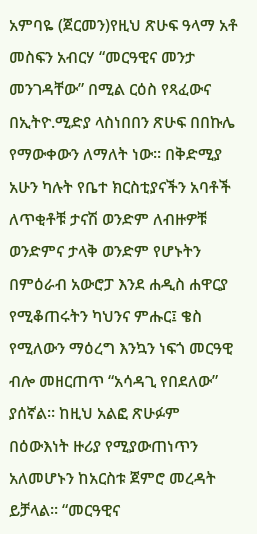አምባዬ (ጀርመን)የዚህ ጽሁፍ ዓላማ አቶ መስፍን አብርሃ “መርዓዊና መንታ መንገዳቸው” በሚል ርዕስ የጻፈውና በኢትዮ.ሚድያ ላስነበበን ጽሁፍ በበኩሌ የማውቀውን ለማለት ነው። በቅድሚያ አሁን ካሉት የቤተ ክርስቲያናችን አባቶች ለጥቂቶቹ ታናሽ ወንድም ለብዙዎቹ ወንድምና ታላቅ ወንድም የሆኑትን በምዕራብ አውሮፓ እንደ ሐዲስ ሐዋርያ የሚቆጠሩትን ካህንና ምሑር፤ ቄስ የሚለውን ማዕረግ እንኳን ነፍጎ መርዓዊ ብሎ መዘርጠጥ “አሳዳጊ የበደለው” ያሰኛል። ከዚህ አልፎ ጽሁፉም በዕውእነት ዙሪያ የሚያውጠነጥን አለመሆኑን ከአርስቱ ጀምሮ መረዳት ይቻላል። “መርዓዊና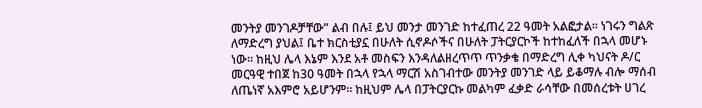መንትያ መንገዶቻቸው” ልብ በሉ፤ ይህ መንታ መንገድ ከተፈጠረ 22 ዓመት አልፎታል። ነገሩን ግልጽ ለማድረግ ያህል፤ ቤተ ክርስቲያኗ በሁለት ሲኖዶሶችና በሁለት ፓትርያርኮች ከተከፈለች በኋላ መሆኑ ነው። ከዚህ ሌላ እኔም እንደ አቶ መስፍን እንዳለልዘረጥጥ ጥንቃቄ በማድረግ ሊቀ ካህናት ዶ/ር መርዓዊ ተበጀ ከ30 ዓመት በኋላ የኋላ ማርሽ አስገብተው መንትያ መንገድ ላይ ይቆማሉ ብሎ ማሰብ ለጤነኛ አእምሮ አይሆንም። ከዚህም ሌላ በፓትርያርኩ መልካም ፈቃድ ራሳቸው በመሰረቱት ሀገረ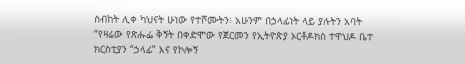ስብከት ሊቀ ካህናት ሁነው የተሾሙትን፧ አሁንም በኃላፊነት ላይ ያሉትን አባት “የዛሬው የጽሑፌ ቅኝት በቀድሞው የጀርመን የኢትዮጵያ ኦርቶዶክስ ተዋህዶ ቤተ ክርስቲያን “ኃላፊ” እና የኮሎኝ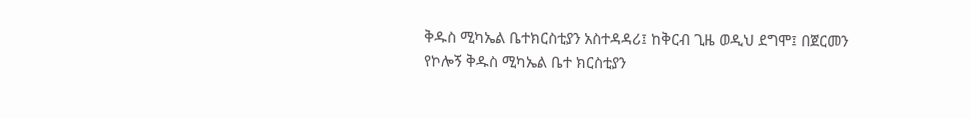ቅዱስ ሚካኤል ቤተክርስቲያን አስተዳዳሪ፤ ከቅርብ ጊዜ ወዲህ ደግሞ፤ በጀርመን የኮሎኝ ቅዱስ ሚካኤል ቤተ ክርስቲያን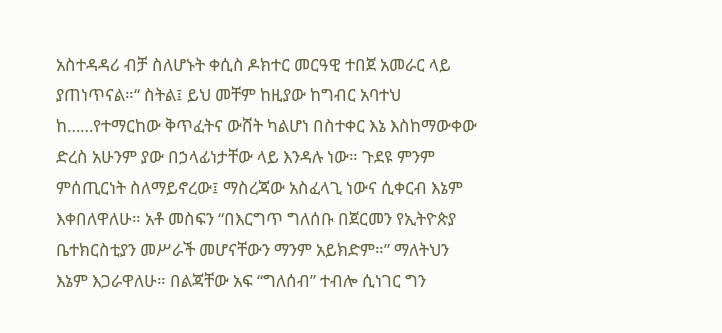አስተዳዳሪ ብቻ ስለሆኑት ቀሲስ ዶክተር መርዓዊ ተበጀ አመራር ላይ ያጠነጥናል።“ ስትል፤ ይህ መቸም ከዚያው ከግብር አባተህ ከ……የተማርከው ቅጥፈትና ውሸት ካልሆነ በስተቀር እኔ እስከማውቀው ድረስ አሁንም ያው በኃላፊነታቸው ላይ እንዳሉ ነው። ጉደዩ ምንም ምሰጢርነት ስለማይኖረው፤ ማስረጃው አስፈላጊ ነውና ሲቀርብ እኔም እቀበለዋለሁ። አቶ መስፍን “በእርግጥ ግለሰቡ በጀርመን የኢትዮጵያ ቤተክርስቲያን መሥራች መሆናቸውን ማንም አይክድም።” ማለትህን እኔም እጋራዋለሁ። በልጃቸው አፍ “ግለሰብ” ተብሎ ሲነገር ግን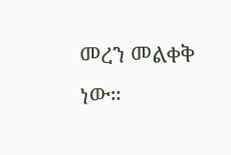መረን መልቀቅ ነው።